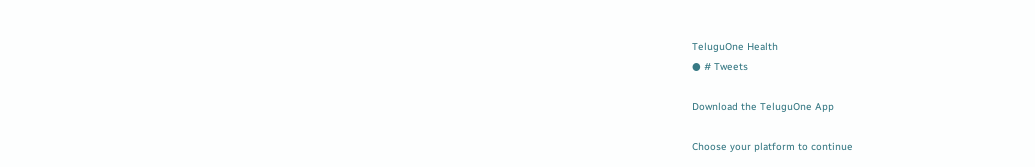TeluguOne Health
● # Tweets

Download the TeluguOne App

Choose your platform to continue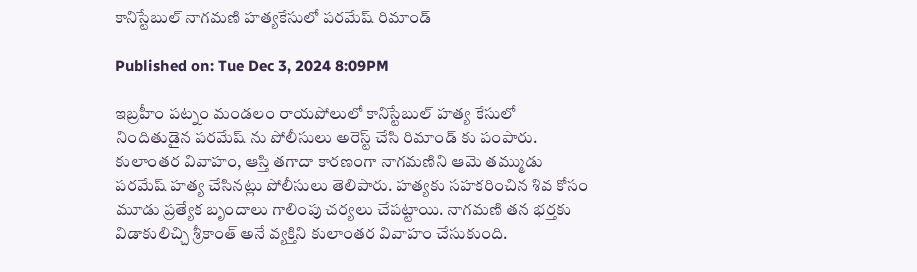కానిస్టేబుల్ నాగమణి హత్యకేసులో పరమేష్ రిమాండ్

Published on: Tue Dec 3, 2024 8:09PM

ఇబ్రహీం పట్నం మండలం రాయపోలులో కానిస్టేబుల్ హత్య కేసులో నిందితుడైన పరమేష్ ను పోలీసులు అరెస్ట్ చేసి రిమాండ్ కు పంపారు. కులాంతర వివాహం, ఆస్తి తగాదా కారణంగా నాగమణిని ఆమె తమ్ముడు పరమేష్ హత్య చేసినట్లు పోలీసులు తెలిపారు. హత్యకు సహకరించిన శివ కోసం మూడు ప్రత్యేక బృందాలు గాలింపు చర్యలు చేపట్టాయి. నాగమణి తన భర్తకు విడాకులిచ్చి శ్రీకాంత్ అనే వ్యక్తిని కులాంతర వివాహం చేసుకుంది.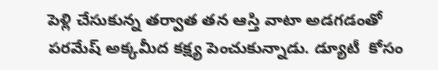పెళ్లి చేసుకున్న తర్వాత తన ఆస్తి వాటా అడగడంతో పరమేష్ అక్కమీద కక్ష్య పెంచుకున్నాడు. డ్యూటీ  కోసం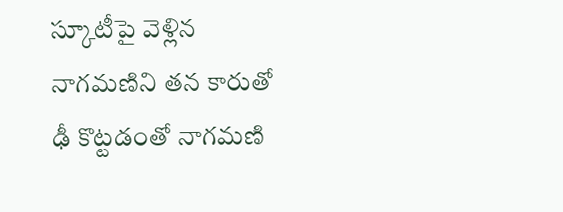స్కూటీపై వెళ్లిన నాగమణిని తన కారుతో ఢీ కొట్టడంతో నాగమణి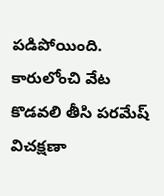పడిపోయింది.  కారులోంచి వేట కొడవలి తీసి పరమేష్  విచక్షణా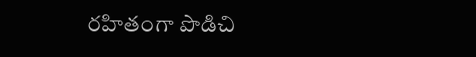రహితంగా పొడిచి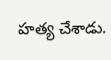హత్య చేశాడు.